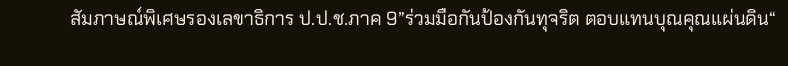สัมภาษณ์พิเศษรองเลขาธิการ ป.ป.ช.ภาค 9”ร่วมมือกันป้องกันทุจริต ตอบแทนบุณคุณแผ่นดิน“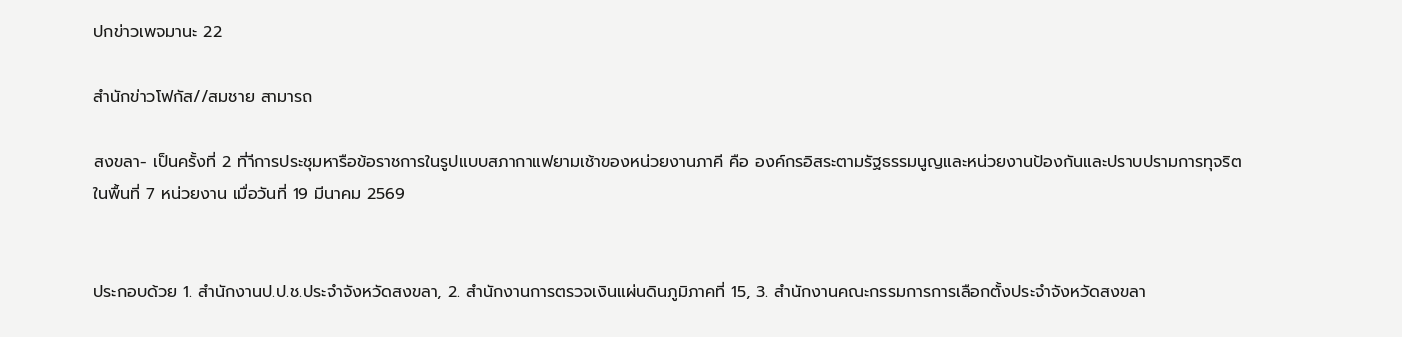ปกข่าวเพจมานะ 22

สำนักข่าวโฟกัส//สมชาย สามารถ

สงขลา- เป็นครั้งที่ 2 ที่าีการประชุมหารือข้อราชการในรูปแบบสภากาแฟยามเช้าของหน่วยงานภาคี คือ องค์กรอิสระตามรัฐธรรมนูญและหน่วยงานป้องกันและปราบปรามการทุจริตในพื้นที่ 7 หน่วยงาน เมื่อวันที่ 19 มีนาคม 2569


ประกอบด้วย 1. สำนักงานป.ป.ช.ประจำจังหวัดสงขลา, 2. สำนักงานการตรวจเงินแผ่นดินภูมิภาคที่ 15, 3. สำนักงานคณะกรรมการการเลือกตั้งประจำจังหวัดสงขลา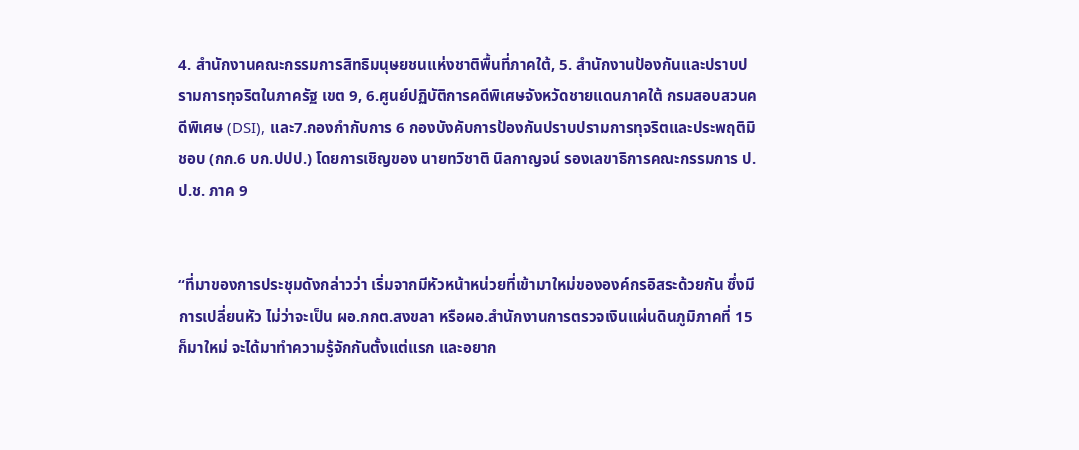4. สำนักงานคณะกรรมการสิทธิมนุษยชนแห่งชาติพื้นที่ภาคใต้, 5. สำนักงานป้องกันและปราบปรามการทุจริตในภาครัฐ เขต 9, 6.ศูนย์ปฏิบัติการคดีพิเศษจังหวัดชายแดนภาคใต้ กรมสอบสวนคดีพิเศษ (DSI), และ7.กองกำกับการ 6 กองบังคับการป้องกันปราบปรามการทุจริตและประพฤติมิชอบ (กก.6 บก.ปปป.) โดยการเชิญของ นายทวิชาติ นิลกาญจน์ รองเลขาธิการคณะกรรมการ ป.ป.ช. ภาค 9


“ที่มาของการประชุมดังกล่าวว่า เริ่มจากมีหัวหน้าหน่วยที่เข้ามาใหม่ขององค์กรอิสระด้วยกัน ซึ่งมีการเปลี่ยนหัว ไม่ว่าจะเป็น ผอ.กกต.สงขลา หรือผอ.สำนักงานการตรวจเงินแผ่นดินภูมิภาคที่ 15 ก็มาใหม่ จะได้มาทำความรู้จักกันตั้งแต่แรก และอยาก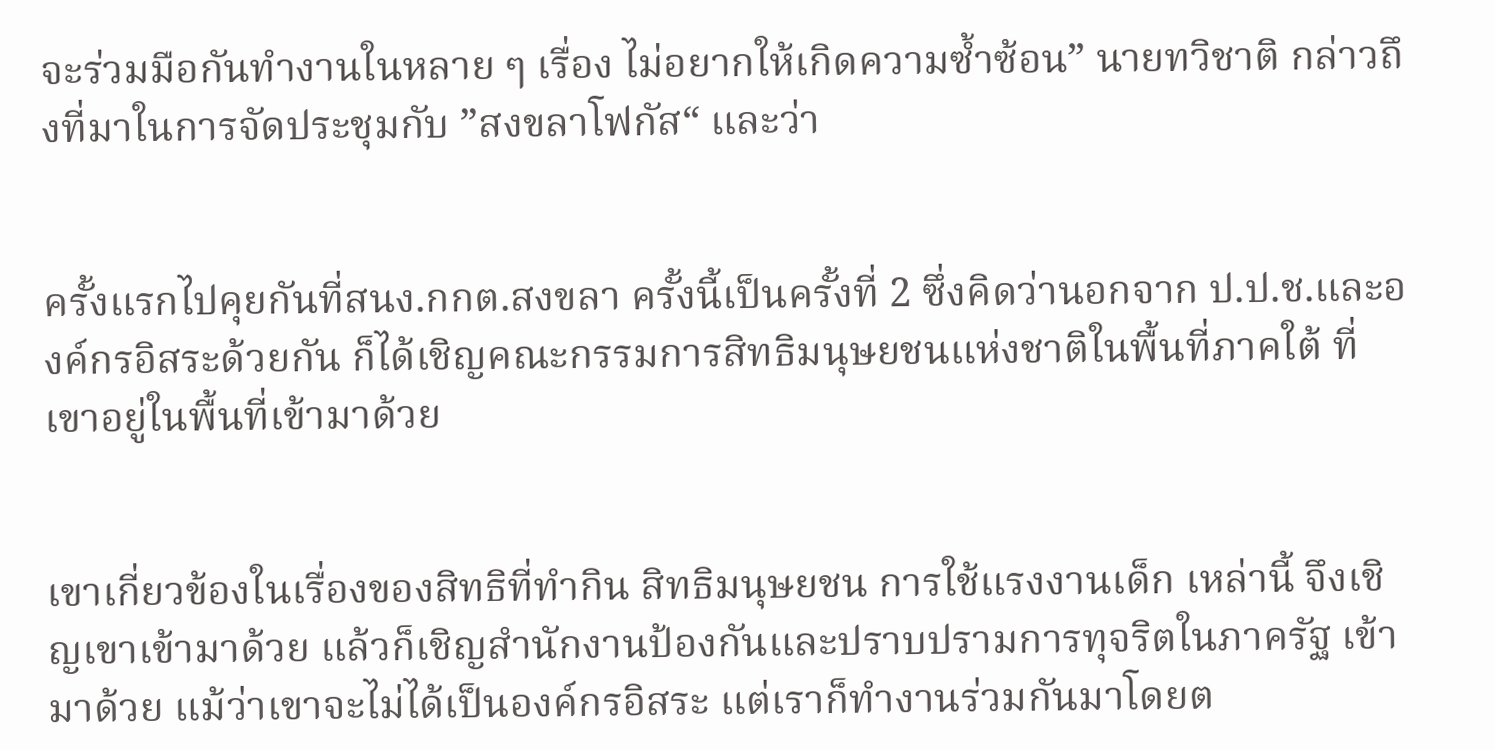จะร่วมมือกันทำงานในหลาย ๆ เรื่อง ไม่อยากให้เกิดความซ้ำซ้อน” นายทวิชาติ กล่าวถึงที่มาในการจัดประชุมกับ ”สงขลาโฟกัส“ และว่า


ครั้งแรกไปคุยกันที่สนง.กกต.สงขลา ครั้งนี้เป็นครั้งที่ 2 ซึ่งคิดว่านอกจาก ป.ป.ช.และองค์กรอิสระด้วยกัน ก็ได้เชิญคณะกรรมการสิทธิมนุษยชนแห่งชาติในพื้นที่ภาคใต้ ที่เขาอยู่ในพื้นที่เข้ามาด้วย


เขาเกี่ยวข้องในเรื่องของสิทธิที่ทำกิน สิทธิมนุษยชน การใช้แรงงานเด็ก เหล่านี้ จึงเชิญเขาเข้ามาด้วย แล้วก็เชิญสำนักงานป้องกันและปราบปรามการทุจริตในภาครัฐ เข้ามาด้วย แม้ว่าเขาจะไม่ได้เป็นองค์กรอิสระ แต่เราก็ทำงานร่วมกันมาโดยต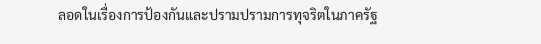ลอดในเรื่องการป้องกันและปรามปรามการทุจริตในภาครัฐ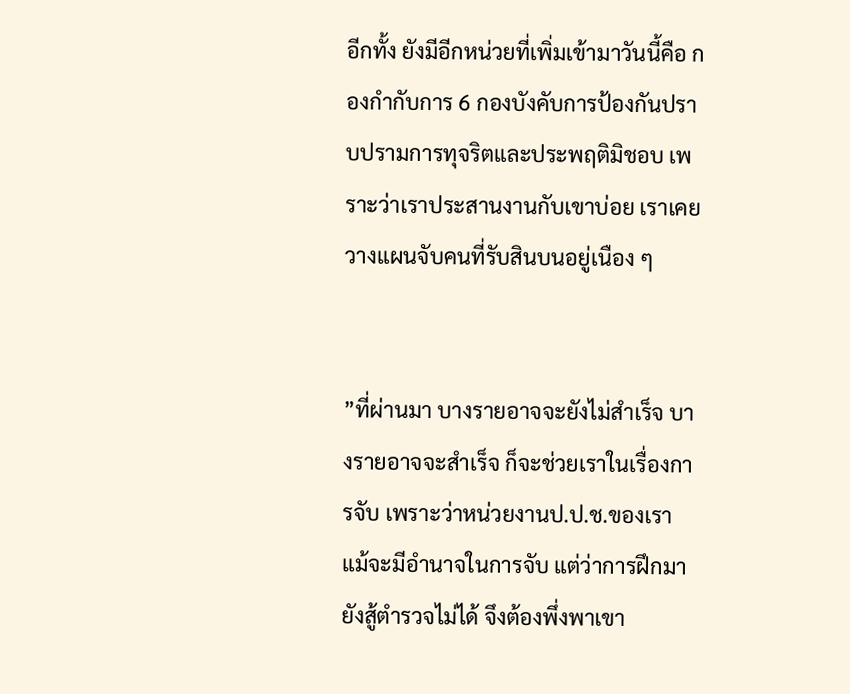อีกทั้ง ยังมีอีกหน่วยที่เพิ่มเข้ามาวันนี้คือ กองกำกับการ 6 กองบังคับการป้องกันปราบปรามการทุจริตและประพฤติมิชอบ เพราะว่าเราประสานงานกับเขาบ่อย เราเคยวางแผนจับคนที่รับสินบนอยู่เนือง ๆ


”ที่ผ่านมา บางรายอาจจะยังไม่สำเร็จ บางรายอาจจะสำเร็จ ก็จะช่วยเราในเรื่องการจับ เพราะว่าหน่วยงานป.ป.ช.ของเรา แม้จะมีอำนาจในการจับ แต่ว่าการฝึกมายังสู้ตำรวจไม่ได้ จึงต้องพึ่งพาเขา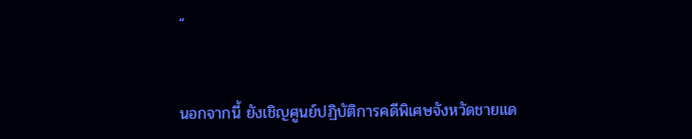“


นอกจากนี้ ยังเชิญศูนย์ปฏิบัติการคดีพิเศษจังหวัดชายแด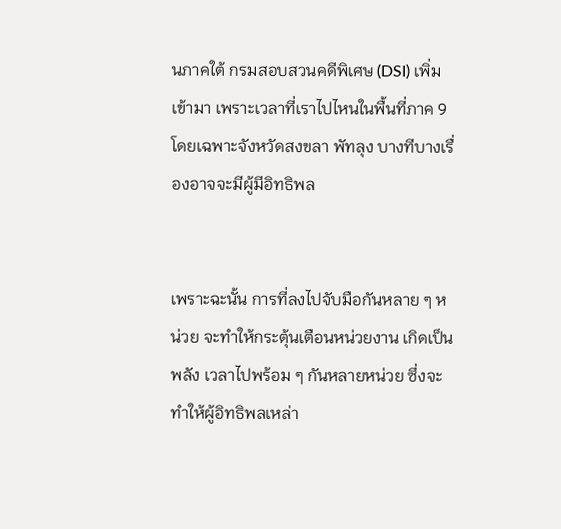นภาคใต้ กรมสอบสวนคดีพิเศษ (DSI) เพิ่มเข้ามา เพราะเวลาที่เราไปไหนในพื้นที่ภาค 9 โดยเฉพาะจังหวัดสงขลา พัทลุง บางทีบางเรื่องอาจจะมีผู้มีอิทธิพล


เพราะฉะนั้น การที่ลงไปจับมือกันหลาย ๆ หน่วย จะทำให้กระตุ้นเตือนหน่วยงาน เกิดเป็นพลัง เวลาไปพร้อม ๆ กันหลายหน่วย ซึ่งจะทำให้ผู้อิทธิพลเหล่า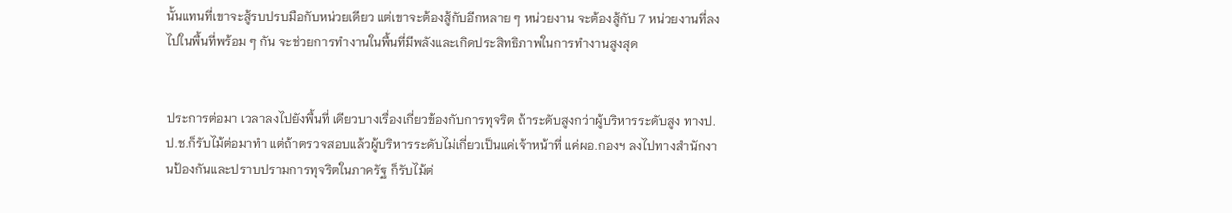นั้นแทนที่เขาจะสู้รบปรบมือกับหน่วยเดียว แต่เขาจะต้องสู้กับอีกหลาย ๆ หน่วยงาน จะต้องสู้กับ 7 หน่วยงานที่ลงไปในพื้นที่พร้อม ๆ กัน จะช่วยการทำงานในพื้นที่มีพลังและเกิดประสิทธิภาพในการทำงานสูงสุด


ประการต่อมา เวลาลงไปยังพื้นที่ เดียวบางเรื่องเกี่ยวข้องกับการทุจริต ถ้าระดับสูงกว่าผู้บริหารระดับสูง ทางป.ป.ช.ก็รับไม้ต่อมาทำ แต่ถ้าตรวจสอบแล้วผู้บริหารระดับไม่เกี่ยวเป็นแค่เจ้าหน้าที่ แค่ผอ.กองฯ ลงไปทางสำนักงานป้องกันและปราบปรามการทุจริตในภาครัฐ ก็รับไม้ต่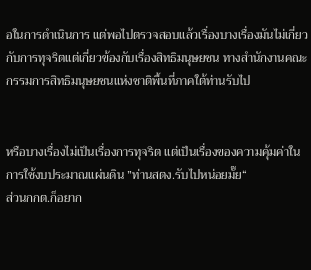อในการดำเนินการ แต่พอไปตรวจสอบแล้วเรื่องบางเรื่องมันไม่เกี่ยวกับการทุจริตแต่เกี่ยวข้องกับเรื่องสิทธิมนุษยชน ทางสำนักงานคณะกรรมการสิทธิมนุษยชนแห่งชาติพื้นที่ภาคใต้ท่านรับไป


หรือบางเรื่องไม่เป็นเรื่องการทุจริต แต่เป็นเรื่องของความคุ้มค่าในการใช้งบประมาณแผ่นดิน ”ท่านสตง.รับไปหน่อยมั๊ย“
ส่วนกกต.ก็อยาก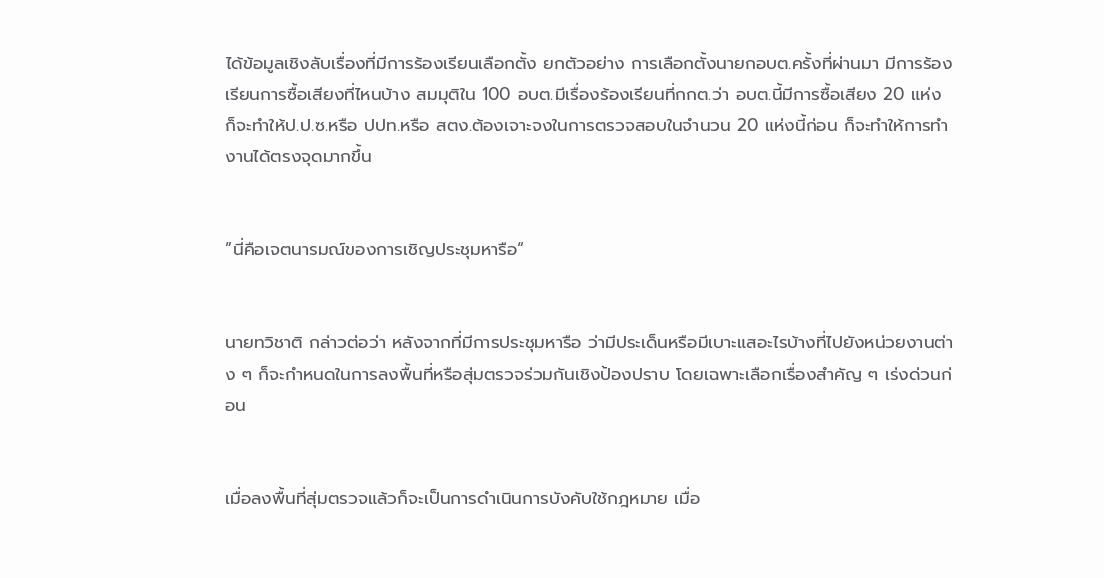ได้ข้อมูลเชิงลับเรื่องที่มีการร้องเรียนเลือกตั้ง ยกตัวอย่าง การเลือกตั้งนายกอบต.ครั้งที่ผ่านมา มีการร้องเรียนการซื้อเสียงที่ไหนบ้าง สมมุติใน 100 อบต.มีเรื่องร้องเรียนที่กกต.ว่า อบต.นี้มีการซื้อเสียง 20 แห่ง ก็จะทำให้ป.ป.ซ.หรือ ปปท.หรือ สตง.ต้องเจาะจงในการตรวจสอบในจำนวน 20 แห่งนี้ก่อน ก็จะทำให้การทำงานได้ตรงจุดมากขึ้น


”นี่คือเจตนารมณ์ของการเชิญประชุมหารือ“


นายทวิชาติ กล่าวต่อว่า หลังจากที่มีการประชุมหารือ ว่ามีประเด็นหรือมีเบาะแสอะไรบ้างที่ไปยังหน่วยงานต่าง ๆ ก็จะกำหนดในการลงพื้นที่หรือสุ่มตรวจร่วมกันเชิงป้องปราบ โดยเฉพาะเลือกเรื่องสำคัญ ๆ เร่งด่วนก่อน


เมื่อลงพื้นที่สุ่มตรวจแล้วก็จะเป็นการดำเนินการบังคับใช้กฎหมาย เมื่อ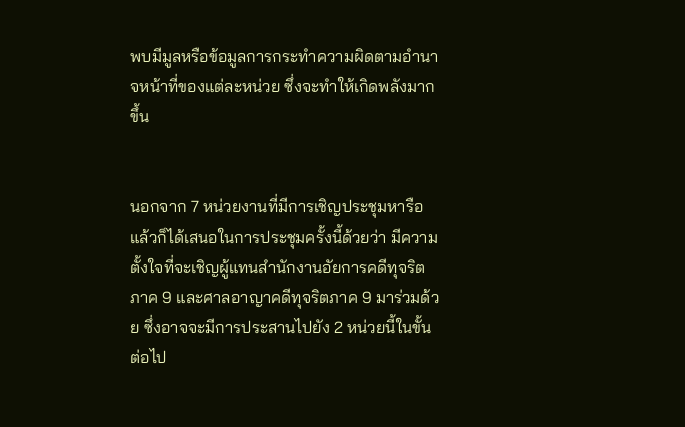พบมีมูลหรือข้อมูลการกระทำความผิดตามอำนาจหน้าที่ของแต่ละหน่วย ซึ่งจะทำให้เกิดพลังมากขึ้น


นอกจาก 7 หน่วยงานที่มีการเชิญประชุมหารือแล้วก็ได้เสนอในการประชุมครั้งนี้ด้วยว่า มีความตั้งใจที่จะเชิญผู้แทนสำนักงานอัยการคดีทุจริตภาค 9 และศาลอาญาคดีทุจริตภาค 9 มาร่วมด้วย ซึ่งอาจจะมีการประสานไปยัง 2 หน่วยนี้ในขั้นต่อไป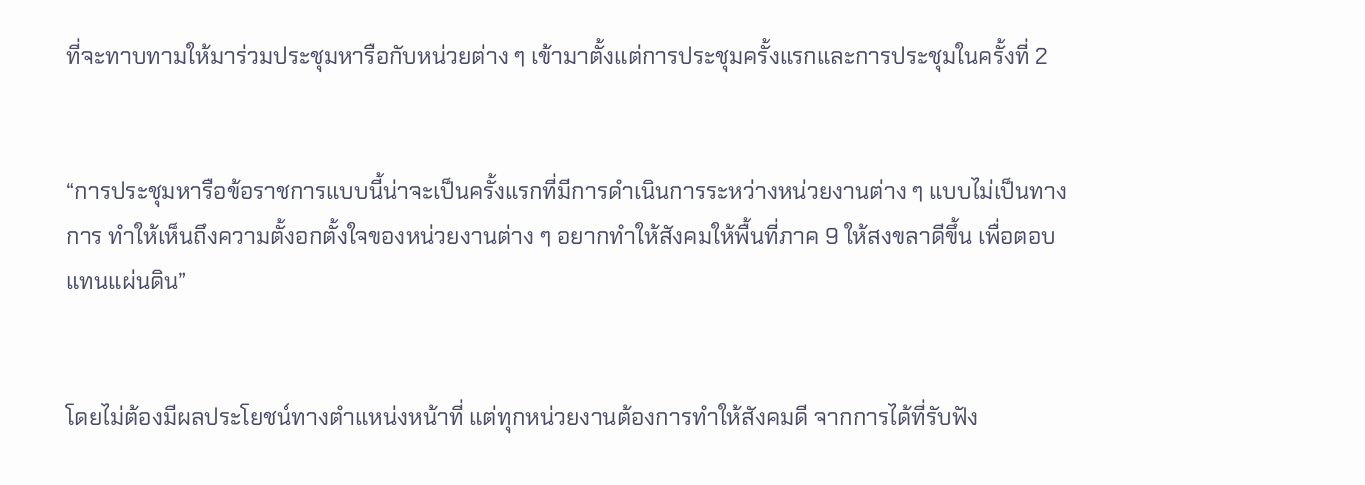ที่จะทาบทามให้มาร่วมประชุมหารือกับหน่วยต่าง ๆ เข้ามาตั้งแต่การประชุมครั้งแรกและการประชุมในครั้งที่ 2


“การประชุมหารือข้อราชการแบบนี้น่าจะเป็นครั้งแรกที่มีการดำเนินการระหว่างหน่วยงานต่าง ๆ แบบไม่เป็นทางการ ทำให้เห็นถึงความตั้งอกตั้งใจของหน่วยงานต่าง ๆ อยากทำให้สังคมให้พื้นที่ภาค 9 ให้สงขลาดีขึ้น เพื่อตอบแทนแผ่นดิน”


โดยไม่ต้องมีผลประโยชน์ทางตำแหน่งหน้าที่ แต่ทุกหน่วยงานต้องการทำให้สังคมดี จากการได้ที่รับฟัง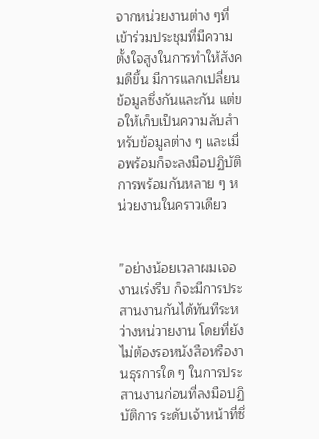จากหน่วยงานต่าง ๆที่เข้าร่วมประชุมที่มีความตั้งใจสูงในการทำให้สังคมดีขึ้น มีการแลกเปลี่ยนข้อมูลซึ่งกันและกัน แต่ขอให้เก็บเป็นความลับสำหรับข้อมูลต่าง ๆ และเมื่อพร้อมก็จะลงมือปฏิบัติการพร้อมกันหลาย ๆ หน่วยงานในคราวเดียว


”อย่างน้อยเวลาผมเจองานเร่งรีบ ก็จะมีการประสานงานกันได้ทันทีระหว่างหน่วายงาน โดยที่ยังไม่ต้องรอหนังสือหรืองานธุรการใด ๆ ในการประสานงานก่อนที่ลงมือปฏิบัติการ ระดับเจ้าหน้าที่ซึ่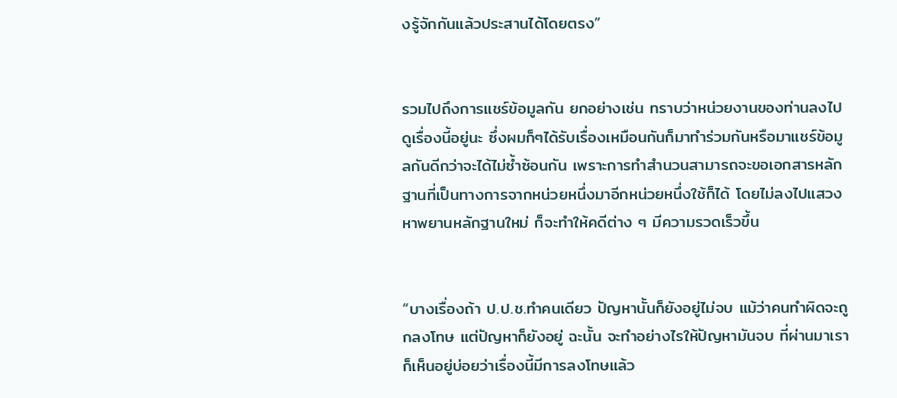งรู้จักกันแล้วประสานได้โดยตรง”


รวมไปถึงการแชร์ข้อมูลกัน ยกอย่างเช่น ทราบว่าหน่วยงานของท่านลงไปดูเรื่องนี้อยู่นะ ซึ่งผมก็ๆได้รับเรื่องเหมือนกันก็มาทำร่วมกันหรือมาแชร์ข้อมูลกันดีกว่าจะได้ไม่ซ้ำซ้อนกัน เพราะการทำสำนวนสามารถจะขอเอกสารหลักฐานที่เป็นทางการจากหน่วยหนึ่งมาอีกหน่วยหนึ่งใช้ก็ได้ โดยไม่ลงไปแสวงหาพยานหลักฐานใหม่ ก็จะทำให้คดีต่าง ๆ มีความรวดเร็วขึ้น


“บางเรื่องถ้า ป.ป.ช.ทำคนเดียว ปัญหานั้นก็ยังอยู่ไม่จบ แม้ว่าคนทำผิดจะถูกลงโทษ แต่ปัญหาก็ยังอยู่ ฉะนั้น จะทำอย่างไรให้ปัญหามันจบ ที่ผ่านมาเราก็เห็นอยู่บ่อยว่าเรื่องนี้มีการลงโทษแล้ว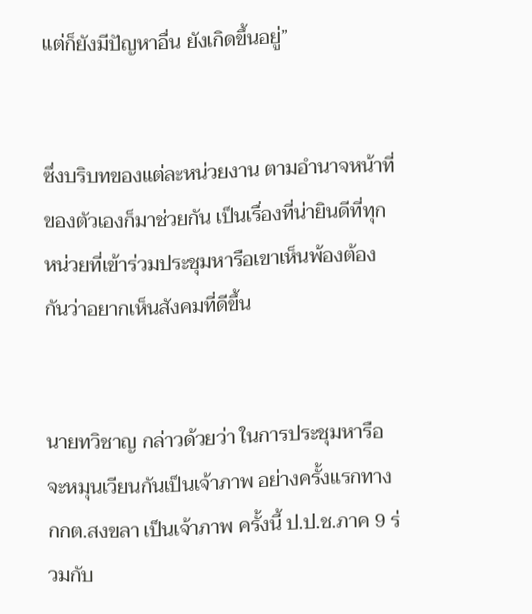แต่ก็ยังมีปัญหาอื่น ยังเกิดขึ้นอยู่”


ซึ่งบริบทของแต่ละหน่วยงาน ตามอำนาจหน้าที่ของตัวเองก็มาช่วยกัน เป็นเรื่องที่น่ายินดีที่ทุกหน่วยที่เข้าร่วมประชุมหารือเขาเห็นพ้องต้องกันว่าอยากเห็นสังคมที่ดีขึ้น


นายทวิชาญ กล่าวด้วยว่า ในการประชุมหารือ จะหมุนเวียนกันเป็นเจ้าภาพ อย่างครั้งแรกทางกกต.สงขลา เป็นเจ้าภาพ ครั้งนี้ ป.ป.ช.ภาค 9 ร่วมกับ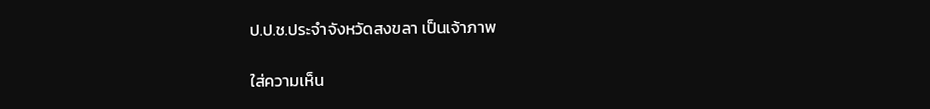ป.ป.ช.ประจำจังหวัดสงขลา เป็นเจ้าภาพ

ใส่ความเห็น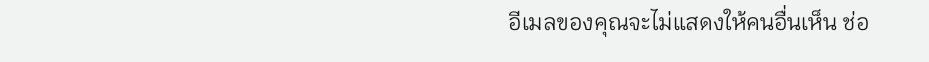อีเมลของคุณจะไม่แสดงให้คนอื่นเห็น ช่อ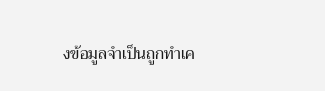งข้อมูลจำเป็นถูกทำเค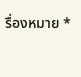รื่องหมาย *